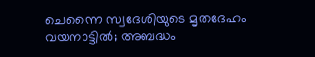ചെന്നൈ സ്വദേശിയുടെ മൃതദേഹം വയനാട്ടില്‍; അബദ്ധം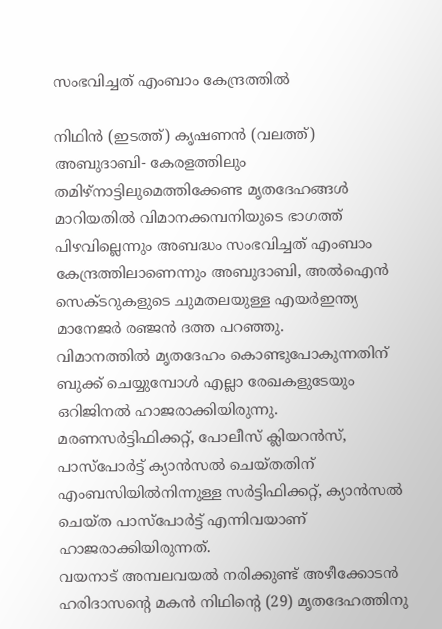സംഭവിച്ചത് എംബാം കേന്ദ്രത്തില്‍

നിഥിന്‍ (ഇടത്ത്) കൃഷണന്‍ (വലത്ത്)
അബുദാബി- കേരളത്തിലും തമിഴ്‌നാട്ടിലുമെത്തിക്കേണ്ട മൃതദേഹങ്ങള്‍ മാറിയതില്‍ വിമാനക്കമ്പനിയുടെ ഭാഗത്ത് പിഴവില്ലെന്നും അബദ്ധം സംഭവിച്ചത് എംബാം കേന്ദ്രത്തിലാണെന്നും അബുദാബി, അല്‍ഐന്‍ സെക്ടറുകളുടെ ചുമതലയുള്ള എയര്‍ഇന്ത്യ മാനേജര്‍ രഞ്ജന്‍ ദത്ത പറഞ്ഞു.
വിമാനത്തില്‍ മൃതദേഹം കൊണ്ടുപോകുന്നതിന് ബുക്ക് ചെയ്യുമ്പോള്‍ എല്ലാ രേഖകളുടേയും ഒറിജിനല്‍ ഹാജരാക്കിയിരുന്നു. മരണസര്‍ട്ടിഫിക്കറ്റ്, പോലീസ് ക്ലിയറന്‍സ്, പാസ്‌പോര്‍ട്ട് ക്യാന്‍സല്‍ ചെയ്തതിന് എംബസിയില്‍നിന്നുള്ള സര്‍ട്ടിഫിക്കറ്റ്, ക്യാന്‍സല്‍ ചെയ്ത പാസ്‌പോര്‍ട്ട് എന്നിവയാണ് ഹാജരാക്കിയിരുന്നത്.
വയനാട് അമ്പലവയല്‍ നരിക്കുണ്ട് അഴീക്കോടന്‍ ഹരിദാസന്റെ മകന്‍ നിഥിന്റെ (29) മൃതദേഹത്തിനു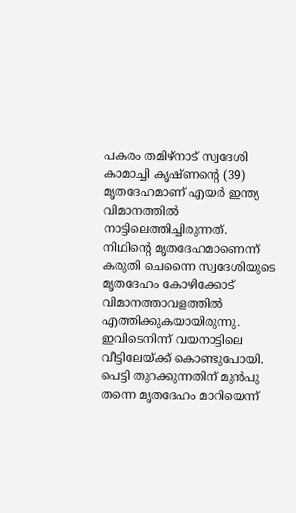പകരം തമിഴ്‌നാട് സ്വദേശി കാമാച്ചി കൃഷ്ണന്റെ (39) മൃതദേഹമാണ് എയര്‍ ഇന്ത്യ വിമാനത്തില്‍ നാട്ടിലെത്തിച്ചിരുന്നത്.
നിഥിന്റെ മൃതദേഹമാണെന്ന് കരുതി ചെന്നൈ സ്വദേശിയുടെ മൃതദേഹം കോഴിക്കോട് വിമാനത്താവളത്തില്‍ എത്തിക്കുകയായിരുന്നു. ഇവിടെനിന്ന് വയനാട്ടിലെ വീട്ടിലേയ്ക്ക് കൊണ്ടുപോയി. പെട്ടി തുറക്കുന്നതിന് മുന്‍പു തന്നെ മൃതദേഹം മാറിയെന്ന്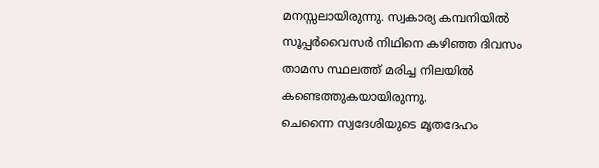മനസ്സലായിരുന്നു. സ്വകാര്യ കമ്പനിയില്‍ സൂപ്പര്‍വൈസര്‍ നിഥിനെ കഴിഞ്ഞ ദിവസം താമസ സ്ഥലത്ത് മരിച്ച നിലയില്‍ കണ്ടെത്തുകയായിരുന്നു.
ചെന്നൈ സ്വദേശിയുടെ മൃതദേഹം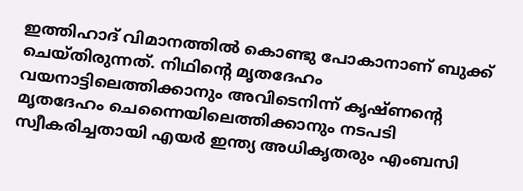ഇത്തിഹാദ് വിമാനത്തില്‍ കൊണ്ടു പോകാനാണ് ബുക്ക് ചെയ്തിരുന്നത്. നിഥിന്റെ മൃതദേഹം വയനാട്ടിലെത്തിക്കാനും അവിടെനിന്ന് കൃഷ്ണന്റെ മൃതദേഹം ചെന്നൈയിലെത്തിക്കാനും നടപടി സ്വീകരിച്ചതായി എയര്‍ ഇന്ത്യ അധികൃതരും എംബസി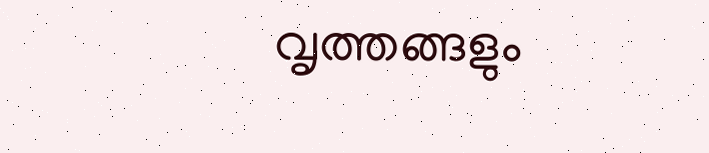വൃത്തങ്ങളും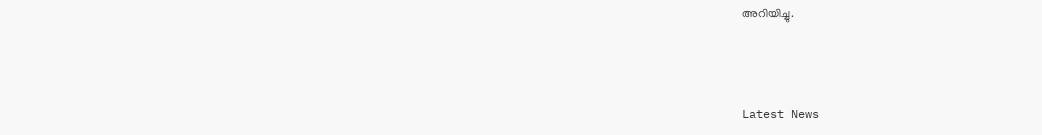അറിയിച്ചു.



Latest News